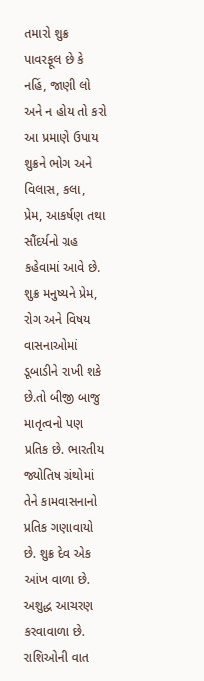તમારો શુક્ર પાવરફૂલ છે કે નહિં, જાણી લો અને ન હોય તો કરો આ પ્રમાણે ઉપાય
શુક્રને ભોગ અને વિલાસ, કલા, પ્રેમ, આકર્ષણ તથા સૌંદર્યનો ગ્રહ કહેવામાં આવે છે. શુક્ર મનુષ્યને પ્રેમ, રોગ અને વિષય વાસનાઓમાં ડૂબાડીને રાખી શકે છે.તો બીજી બાજુ માતૃત્વનો પણ પ્રતિક છે. ભારતીય જ્યોતિષ ગ્રંથોમાં તેને કામવાસનાનો પ્રતિક ગણાવાયો છે. શુક્ર દેવ એક આંખ વાળા છે. અશુદ્ધ આચરણ કરવાવાળા છે. રાશિઓની વાત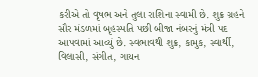કરીએ તો વૃષભ અને તુલા રાશિના સ્વામી છે. શુક્ર ગ્રહને સૌર મંડળમાં બૃહસ્પતિ પછી બીજા નંબરનું મંત્રી પદ આપવામાં આવ્યું છે. સ્વભાવથી શુક્ર, કામુક, સ્વાર્થી, વિલાસી, સંગીત, ગાયન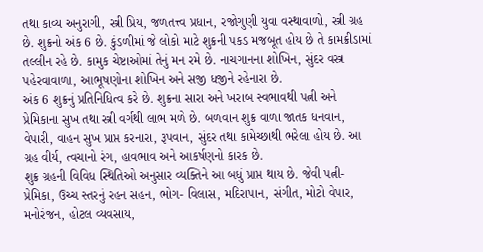તથા કાવ્ય અનુરાગી, સ્ત્રી પ્રિય, જળતત્ત્વ પ્રધાન, રજોગુણી યુવા વસ્થાવાળો, સ્ત્રી ગ્રહ છે. શુક્રનો અંક 6 છે. કુંડળીમાં જે લોકો માટે શુક્રની પકડ મજબૂત હોય છે તે કામક્રીડામાં તલ્લીન રહે છે. કામુક ચેષ્ટાઓમાં તેનું મન રમે છે. નાચગાનના શોખિન, સુંદર વસ્ત્ર પહેરવાવાળા, આભૂષણોના શોખિન અને સજી ધજીને રહેનારા છે.
અંક 6 શુક્રનું પ્રતિનિધિત્વ કરે છે. શુક્રના સારા અને ખરાબ સ્વભાવથી પત્ની અને પ્રેમિકાના સુખ તથા સ્ત્રી વર્ગથી લાભ મળે છે. બળવાન શુક્ર વાળા જાતક ધનવાન, વેપારી, વાહન સુખ પ્રાપ્ત કરનારા, રૂપવાન, સુંદર તથા કામેચ્છાથી ભરેલા હોય છે. આ ગ્રહ વીર્ય, ત્વચાનો રંગ, હાવભાવ અને આકર્ષણનો કારક છે.
શુક્ર ગ્રહની વિવિધ સ્થિતિઓ અનુસાર વ્યક્તિને આ બધું પ્રાપ્ત થાય છે. જેવી પત્ની- પ્રેમિકા, ઉચ્ચ સ્તરનું રહન સહન, ભોગ- વિલાસ, મદિરાપાન, સંગીત, મોટો વેપાર, મનોરંજન, હોટલ વ્યવસાય,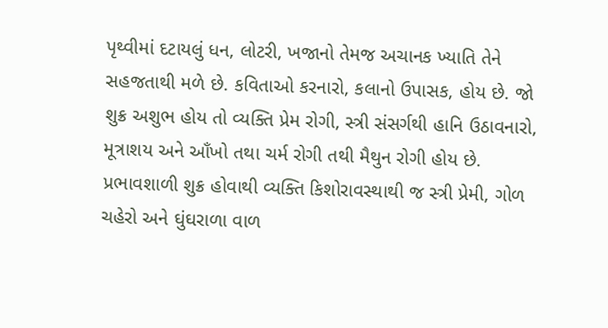પૃથ્વીમાં દટાયલું ધન, લોટરી, ખજાનો તેમજ અચાનક ખ્યાતિ તેને સહજતાથી મળે છે. કવિતાઓ કરનારો, કલાનો ઉપાસક, હોય છે. જો શુક્ર અશુભ હોય તો વ્યક્તિ પ્રેમ રોગી, સ્ત્રી સંસર્ગથી હાનિ ઉઠાવનારો, મૂત્રાશય અને આઁખો તથા ચર્મ રોગી તથી મૈથુન રોગી હોય છે.
પ્રભાવશાળી શુક્ર હોવાથી વ્યક્તિ કિશોરાવસ્થાથી જ સ્ત્રી પ્રેમી, ગોળ ચહેરો અને ઘુંઘરાળા વાળ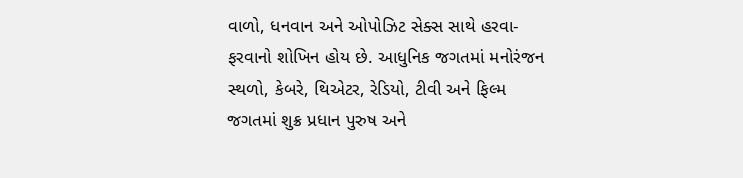વાળો, ધનવાન અને ઓપોઝિટ સેક્સ સાથે હરવા-ફરવાનો શોખિન હોય છે. આધુનિક જગતમાં મનોરંજન સ્થળો, કેબરે, થિએટર, રેડિયો, ટીવી અને ફિલ્મ જગતમાં શુક્ર પ્રધાન પુરુષ અને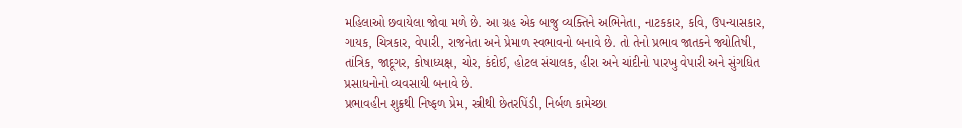મહિલાઓ છવાયેલા જોવા મળે છે. આ ગ્રહ એક બાજુ વ્યક્તિને અભિનેતા, નાટકકાર, કવિ, ઉપન્યાસકાર, ગાયક, ચિત્રકાર, વેપારી, રાજનેતા અને પ્રેમાળ સ્વભાવનો બનાવે છે. તો તેનો પ્રભાવ જાતકને જ્યોતિષી, તાંત્રિક, જાદૂગર, કોષાધ્યક્ષ, ચોર, કંદોઈ, હોટલ સંચાલક, હીરા અને ચાંદીનો પારખુ વેપારી અને સુંગધિત પ્રસાધનોનો વ્યવસાયી બનાવે છે.
પ્રભાવહીન શુક્રથી નિષ્ફળ પ્રેમ, સ્ત્રીથી છેતરપિંડી, નિર્બળ કામેચ્છા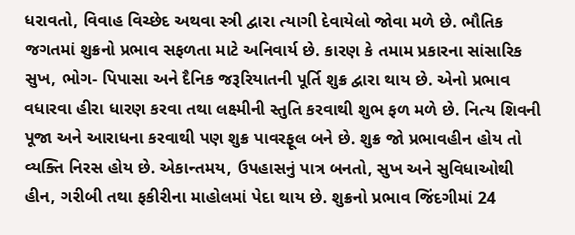ધરાવતો, વિવાહ વિચ્છેદ અથવા સ્ત્રી દ્વારા ત્યાગી દેવાયેલો જોવા મળે છે. ભૌતિક જગતમાં શુક્રનો પ્રભાવ સફળતા માટે અનિવાર્ય છે. કારણ કે તમામ પ્રકારના સાંસારિક સુખ, ભોગ- પિપાસા અને દૈનિક જરૂરિયાતની પૂર્તિ શુક્ર દ્વારા થાય છે. એનો પ્રભાવ વધારવા હીરા ધારણ કરવા તથા લક્ષ્મીની સ્તુતિ કરવાથી શુભ ફળ મળે છે. નિત્ય શિવની પૂજા અને આરાધના કરવાથી પણ શુક્ર પાવરફૂલ બને છે. શુક્ર જો પ્રભાવહીન હોય તો વ્યક્તિ નિરસ હોય છે. એકાન્તમય, ઉપહાસનું પાત્ર બનતો, સુખ અને સુવિધાઓથી હીન, ગરીબી તથા ફકીરીના માહોલમાં પેદા થાય છે. શુક્રનો પ્રભાવ જિંદગીમાં 24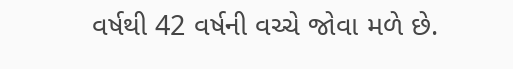વર્ષથી 42 વર્ષની વચ્ચે જોવા મળે છે.